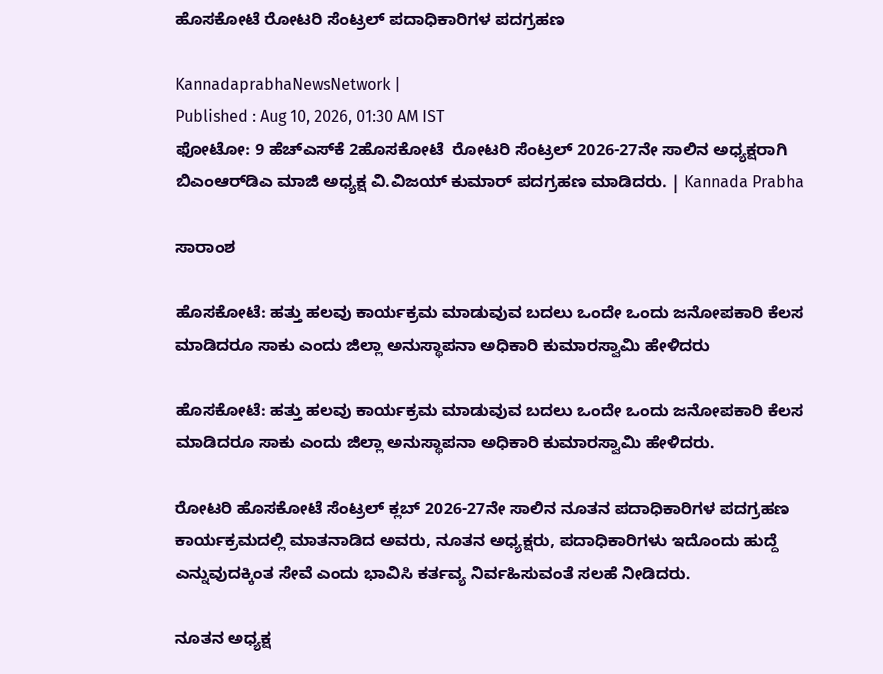ಹೊಸಕೋಟೆ ರೋಟರಿ ಸೆಂಟ್ರಲ್‌ ಪದಾಧಿಕಾರಿಗಳ ಪದಗ್ರಹಣ

KannadaprabhaNewsNetwork |
Published : Aug 10, 2026, 01:30 AM IST
ಫೋಟೋ: 9 ಹೆಚ್‌ಎಸ್‌ಕೆ 2ಹೊಸಕೋಟೆ  ರೋಟರಿ ಸೆಂಟ್ರಲ್ 2026-27ನೇ ಸಾಲಿನ ಅಧ್ಯಕ್ಷರಾಗಿ ಬಿಎಂಆರ್‌ಡಿಎ ಮಾಜಿ ಅಧ್ಯಕ್ಷ ವಿ.ವಿಜಯ್ ಕುಮಾರ್ ಪದಗ್ರಹಣ ಮಾಡಿದರು. | Kannada Prabha

ಸಾರಾಂಶ

ಹೊಸಕೋಟೆ: ಹತ್ತು ಹಲವು ಕಾರ್ಯಕ್ರಮ ಮಾಡುವುವ ಬದಲು ಒಂದೇ ಒಂದು ಜನೋಪಕಾರಿ ಕೆಲಸ ಮಾಡಿದರೂ ಸಾಕು ಎಂದು ಜಿಲ್ಲಾ ಅನುಸ್ಥಾಪನಾ ಅಧಿಕಾರಿ ಕುಮಾರಸ್ವಾಮಿ ಹೇಳಿದರು

ಹೊಸಕೋಟೆ: ಹತ್ತು ಹಲವು ಕಾರ್ಯಕ್ರಮ ಮಾಡುವುವ ಬದಲು ಒಂದೇ ಒಂದು ಜನೋಪಕಾರಿ ಕೆಲಸ ಮಾಡಿದರೂ ಸಾಕು ಎಂದು ಜಿಲ್ಲಾ ಅನುಸ್ಥಾಪನಾ ಅಧಿಕಾರಿ ಕುಮಾರಸ್ವಾಮಿ ಹೇಳಿದರು.

ರೋಟರಿ ಹೊಸಕೋಟೆ ಸೆಂಟ್ರಲ್ ಕ್ಲಬ್‌ 2026-27ನೇ ಸಾಲಿನ ನೂತನ ಪದಾಧಿಕಾರಿಗಳ ಪದಗ್ರಹಣ ಕಾರ್ಯಕ್ರಮದಲ್ಲಿ ಮಾತನಾಡಿದ ಅವರು, ನೂತನ ಅಧ್ಯಕ್ಷರು, ಪದಾಧಿಕಾರಿಗಳು ಇದೊಂದು ಹುದ್ದೆ ಎನ್ನುವುದಕ್ಕಿಂತ ಸೇವೆ ಎಂದು ಭಾವಿಸಿ ಕರ್ತವ್ಯ ನಿರ್ವಹಿಸುವಂತೆ ಸಲಹೆ ನೀಡಿದರು.

ನೂತನ ಅಧ್ಯಕ್ಷ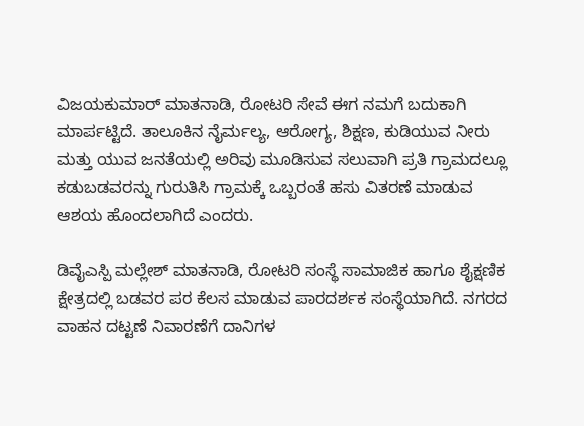ವಿಜಯಕುಮಾರ್ ಮಾತನಾಡಿ, ರೋಟರಿ ಸೇವೆ ಈಗ ನಮಗೆ ಬದುಕಾಗಿ ಮಾರ್ಪಟ್ಟಿದೆ. ತಾಲೂಕಿನ ನೈರ್ಮಲ್ಯ, ಆರೋಗ್ಯ, ಶಿಕ್ಷಣ, ಕುಡಿಯುವ ನೀರು ಮತ್ತು ಯುವ ಜನತೆಯಲ್ಲಿ ಅರಿವು ಮೂಡಿಸುವ ಸಲುವಾಗಿ ಪ್ರತಿ ಗ್ರಾಮದಲ್ಲೂ ಕಡುಬಡವರನ್ನು ಗುರುತಿಸಿ ಗ್ರಾಮಕ್ಕೆ ಒಬ್ಬರಂತೆ ಹಸು ವಿತರಣೆ ಮಾಡುವ ಆಶಯ ಹೊಂದಲಾಗಿದೆ ಎಂದರು.

ಡಿವೈಎಸ್ಪಿ ಮಲ್ಲೇಶ್ ಮಾತನಾಡಿ, ರೋಟರಿ ಸಂಸ್ಥೆ ಸಾಮಾಜಿಕ ಹಾಗೂ ಶೈಕ್ಷಣಿಕ ಕ್ಷೇತ್ರದಲ್ಲಿ ಬಡವರ ಪರ ಕೆಲಸ ಮಾಡುವ ಪಾರದರ್ಶಕ ಸಂಸ್ಥೆಯಾಗಿದೆ. ನಗರದ ವಾಹನ ದಟ್ಟಣೆ ನಿವಾರಣೆಗೆ ದಾನಿಗಳ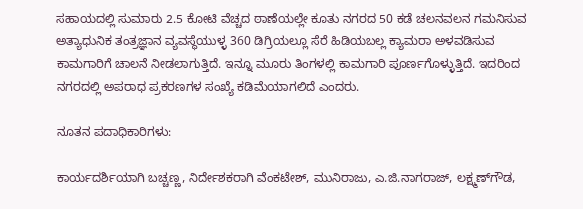ಸಹಾಯದಲ್ಲಿ ಸುಮಾರು 2.5 ಕೋಟಿ ವೆಚ್ಚದ ಠಾಣೆಯಲ್ಲೇ ಕೂತು ನಗರದ 50 ಕಡೆ ಚಲನವಲನ ಗಮನಿಸುವ ಅತ್ಯಾಧುನಿಕ ತಂತ್ರಜ್ಞಾನ ವ್ಯವಸ್ಥೆಯುಳ್ಳ 360 ಡಿಗ್ರಿಯಲ್ಲೂ ಸೆರೆ ಹಿಡಿಯಬಲ್ಲ ಕ್ಯಾಮರಾ ಅಳವಡಿಸುವ ಕಾಮಗಾರಿಗೆ ಚಾಲನೆ ನೀಡಲಾಗುತ್ತಿದೆ. ಇನ್ನೂ ಮೂರು ತಿಂಗಳಲ್ಲಿ ಕಾಮಗಾರಿ ಪೂರ್ಣಗೊಳ್ಳುತ್ತಿದೆ. ಇದರಿಂದ ನಗರದಲ್ಲಿ ಅಪರಾಧ ಪ್ರಕರಣಗಳ ಸಂಖ್ಯೆ ಕಡಿಮೆಯಾಗಲಿದೆ ಎಂದರು.

ನೂತನ ಪದಾಧಿಕಾರಿಗಳು:

ಕಾರ್ಯದರ್ಶಿಯಾಗಿ ಬಚ್ಚಣ್ಣ, ನಿರ್ದೇಶಕರಾಗಿ ವೆಂಕಟೇಶ್, ಮುನಿರಾಜು, ಎ.ಜಿ.ನಾಗರಾಜ್, ಲಕ್ಷ್ಮಣ್‌ಗೌಡ,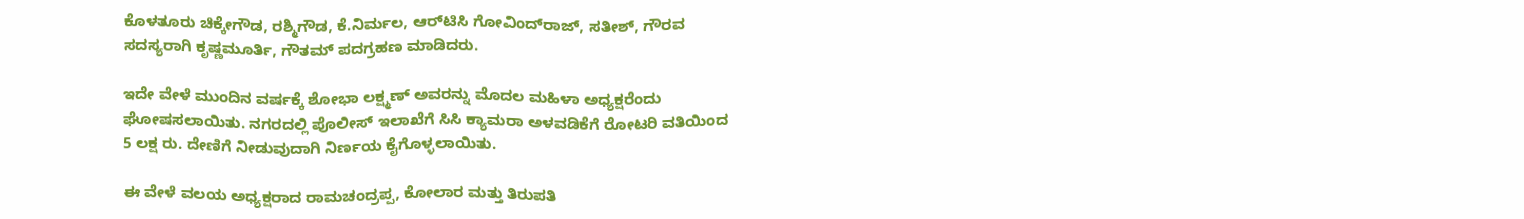ಕೊಳತೂರು ಚಿಕ್ಕೇಗೌಡ, ರಶ್ಮಿಗೌಡ, ಕೆ.ನಿರ್ಮಲ, ಆರ್‌ಟಿಸಿ ಗೋವಿಂದ್‌ರಾಜ್, ಸತೀಶ್, ಗೌರವ ಸದಸ್ಯರಾಗಿ ಕೃಷ್ಣಮೂರ್ತಿ, ಗೌತಮ್ ಪದಗ್ರಹಣ ಮಾಡಿದರು.

ಇದೇ ವೇಳೆ ಮುಂದಿನ ವರ್ಷಕ್ಕೆ ಶೋಭಾ ಲಕ್ಷ್ಮಣ್ ಅವರನ್ನು ಮೊದಲ ಮಹಿಳಾ ಅಧ್ಯಕ್ಷರೆಂದು ಘೋಷಸಲಾಯಿತು. ನಗರದಲ್ಲಿ ಪೊಲೀಸ್ ಇಲಾಖೆಗೆ ಸಿಸಿ ಕ್ಯಾಮರಾ ಅಳವಡಿಕೆಗೆ ರೋಟರಿ ವತಿಯಿಂದ 5 ಲಕ್ಷ ರು. ದೇಣಿಗೆ ನೀಡುವುದಾಗಿ ನಿರ್ಣಯ ಕೈಗೊಳ್ಳಲಾಯಿತು.

ಈ ವೇಳೆ ವಲಯ ಅಧ್ಯಕ್ಷರಾದ ರಾಮಚಂದ್ರಪ್ಪ, ಕೋಲಾರ ಮತ್ತು ತಿರುಪತಿ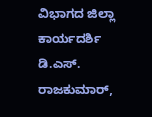ವಿಭಾಗದ ಜಿಲ್ಲಾ ಕಾರ್ಯದರ್ಶಿ ಡಿ.ಎಸ್. ರಾಜಕುಮಾರ್,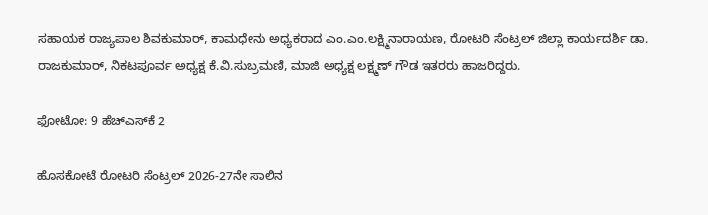ಸಹಾಯಕ ರಾಜ್ಯಪಾಲ ಶಿವಕುಮಾರ್, ಕಾಮಧೇನು ಅಧ್ಯಕರಾದ ಎಂ.ಎಂ.ಲಕ್ಷ್ಮಿನಾರಾಯಣ, ರೋಟರಿ ಸೆಂಟ್ರಲ್ ಜಿಲ್ಲಾ ಕಾರ್ಯದರ್ಶಿ ಡಾ. ರಾಜಕುಮಾರ್, ನಿಕಟಪೂರ್ವ ಅಧ್ಯಕ್ಷ ಕೆ.ವಿ.ಸುಬ್ರಮಣಿ, ಮಾಜಿ ಅಧ್ಯಕ್ಷ ಲಕ್ಷ್ಮಣ್ ಗೌಡ ಇತರರು ಹಾಜರಿದ್ದರು.

ಫೋಟೋ: 9 ಹೆಚ್‌ಎಸ್‌ಕೆ 2

ಹೊಸಕೋಟೆ ರೋಟರಿ ಸೆಂಟ್ರಲ್ 2026-27ನೇ ಸಾಲಿನ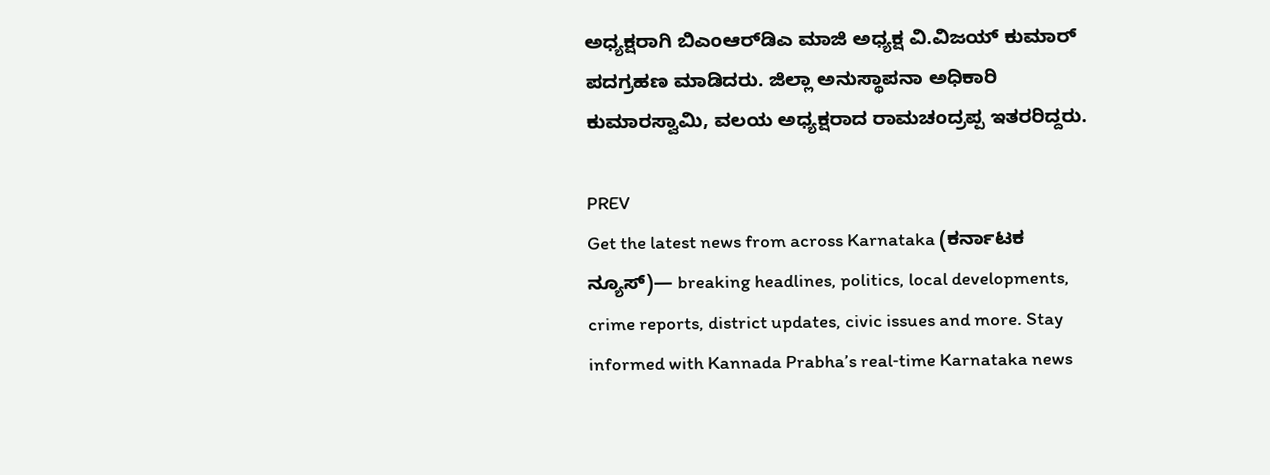ಅಧ್ಯಕ್ಷರಾಗಿ ಬಿಎಂಆರ್‌ಡಿಎ ಮಾಜಿ ಅಧ್ಯಕ್ಷ ವಿ.ವಿಜಯ್ ಕುಮಾರ್ ಪದಗ್ರಹಣ ಮಾಡಿದರು. ಜಿಲ್ಲಾ ಅನುಸ್ಥಾಪನಾ ಅಧಿಕಾರಿ ಕುಮಾರಸ್ವಾಮಿ, ವಲಯ ಅಧ್ಯಕ್ಷರಾದ ರಾಮಚಂದ್ರಪ್ಪ ಇತರರಿದ್ದರು.

PREV
Get the latest news from across Karnataka (ಕರ್ನಾಟಕ ನ್ಯೂಸ್)— breaking headlines, politics, local developments, crime reports, district updates, civic issues and more. Stay informed with Kannada Prabha’s real‑time Karnataka news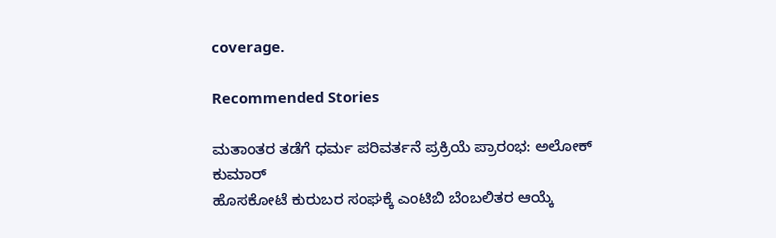coverage.

Recommended Stories

ಮತಾಂತರ ತಡೆಗೆ ಧರ್ಮ ಪರಿವರ್ತನೆ ಪ್ರಕ್ರಿಯೆ ಪ್ರಾರಂಭ: ಅಲೋಕ್ ಕುಮಾರ್
ಹೊಸಕೋಟೆ ಕುರುಬರ ಸಂಘಕ್ಕೆ ಎಂಟಿಬಿ ಬೆಂಬಲಿತರ ಆಯ್ಕೆ